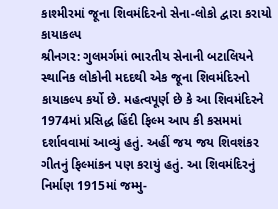કાશ્મીરમાં જૂના શિવમંદિરનો સેના-લોકો દ્વારા કરાયો કાયાકલ્પ
શ્રીનગર: ગુલમર્ગમાં ભારતીય સેનાની બટાલિયને સ્થાનિક લોકોની મદદથી એક જૂના શિવમંદિરનો કાયાકલ્પ કર્યો છે. મહત્વપૂર્ણ છે કે આ શિવમંદિરને 1974માં પ્રસિદ્ધ હિંદી ફિલ્મ આપ કી કસમમાં દર્શાવવામાં આવ્યું હતું. અહીં જય જય શિવશંકર ગીતનું ફિલ્માંકન પણ કરાયું હતું. આ શિવમંદિરનું નિર્માણ 1915માં જમ્મુ-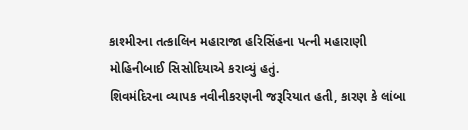કાશ્મીરના તત્કાલિન મહારાજા હરિસિંહના પત્ની મહારાણી મોહિનીબાઈ સિસોદિયાએ કરાવ્યું હતું.
શિવમંદિરના વ્યાપક નવીનીકરણની જરૂરિયાત હતી, કારણ કે લાંબા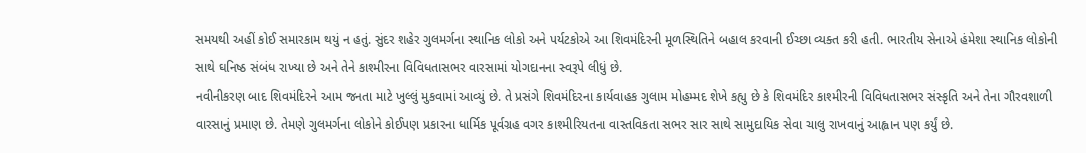સમયથી અહીં કોઈ સમારકામ થયું ન હતું. સુંદર શહેર ગુલમર્ગના સ્થાનિક લોકો અને પર્યટકોએ આ શિવમંદિરની મૂળસ્થિતિને બહાલ કરવાની ઈચ્છા વ્યક્ત કરી હતી. ભારતીય સેનાએ હંમેશા સ્થાનિક લોકોની સાથે ઘનિષ્ઠ સંબંધ રાખ્યા છે અને તેને કાશ્મીરના વિવિધતાસભર વારસામાં યોગદાનના સ્વરૂપે લીધું છે.
નવીનીકરણ બાદ શિવમંદિરને આમ જનતા માટે ખુલ્લું મુકવામાં આવ્યું છે. તે પ્રસંગે શિવમંદિરના કાર્યવાહક ગુલામ મોહમ્મદ શેખે કહ્યુ છે કે શિવમંદિર કાશ્મીરની વિવિધતાસભર સંસ્કૃતિ અને તેના ગૌરવશાળી વારસાનું પ્રમાણ છે. તેમણે ગુલમર્ગના લોકોને કોઈપણ પ્રકારના ધાર્મિક પૂર્વગ્રહ વગર કાશ્મીરિયતના વાસ્તવિકતા સભર સાર સાથે સામુદાયિક સેવા ચાલુ રાખવાનું આહ્વાન પણ કર્યું છે.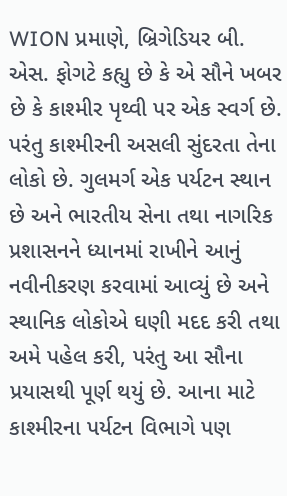WION પ્રમાણે, બ્રિગેડિયર બી. એસ. ફોગટે કહ્યુ છે કે એ સૌને ખબર છે કે કાશ્મીર પૃથ્વી પર એક સ્વર્ગ છે. પરંતુ કાશ્મીરની અસલી સુંદરતા તેના લોકો છે. ગુલમર્ગ એક પર્યટન સ્થાન છે અને ભારતીય સેના તથા નાગરિક પ્રશાસનને ધ્યાનમાં રાખીને આનું નવીનીકરણ કરવામાં આવ્યું છે અને સ્થાનિક લોકોએ ઘણી મદદ કરી તથા અમે પહેલ કરી, પરંતુ આ સૌના પ્રયાસથી પૂર્ણ થયું છે. આના માટે કાશ્મીરના પર્યટન વિભાગે પણ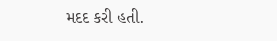મદદ કરી હતી.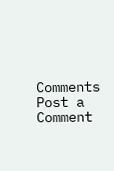Comments
Post a Comment